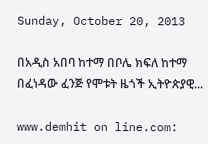Sunday, October 20, 2013

በአዲስ አበባ ከተማ በቦሌ ክፍለ ከተማ በፈነዳው ፈንጅ የሞቱት ዜጎች ኢትዮጵያዊ...

www.demhit on line.com: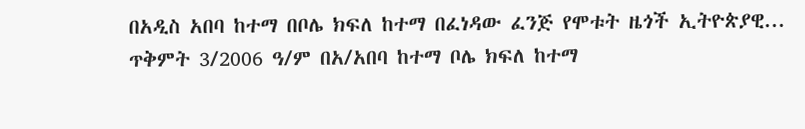በአዲስ አበባ ከተማ በቦሌ ክፍለ ከተማ በፈነዳው ፈንጅ የሞቱት ዜጎች ኢትዮጵያዊ...
ጥቅምት 3/2006 ዓ/ም በአ/አበባ ከተማ ቦሌ ክፍለ ከተማ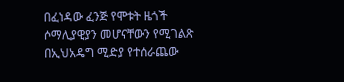በፈነዳው ፈንጅ የሞቱት ዜጎች ሶማሊያዊያን መሆናቸውን የሚገልጽ በኢህአዴግ ሚድያ የተሰራጨው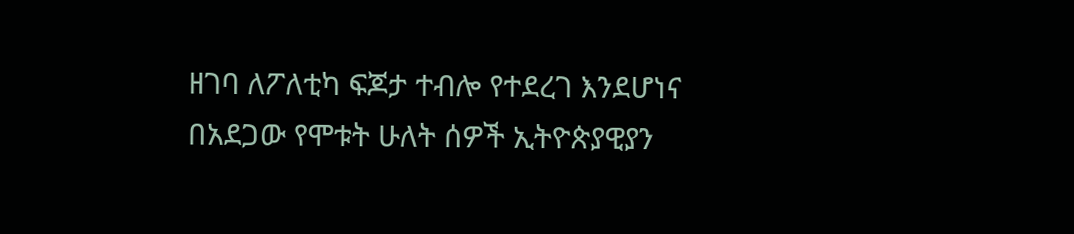ዘገባ ለፖለቲካ ፍጆታ ተብሎ የተደረገ እንደሆነና በአደጋው የሞቱት ሁለት ሰዎች ኢትዮጵያዊያን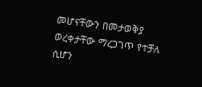መሆናቸውን በመታወቅያ ወረቀታቸው ማረጋገጥ የተቻለ ሲሆን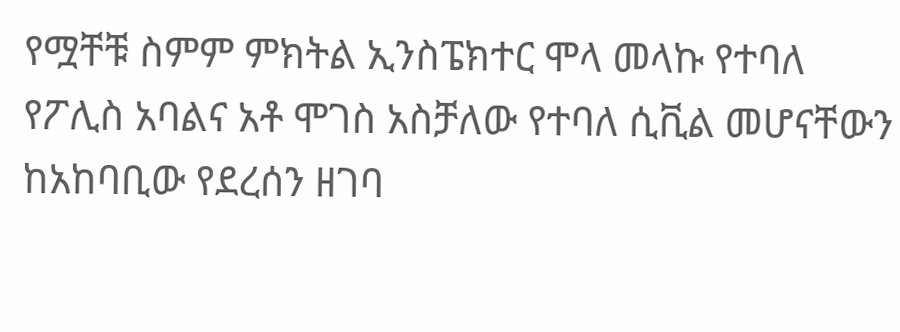የሟቸቹ ስምም ምክትል ኢንስፔክተር ሞላ መላኩ የተባለ የፖሊስ አባልና አቶ ሞገስ አስቻለው የተባለ ሲቪል መሆናቸውን ከአከባቢው የደረሰን ዘገባ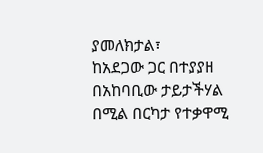ያመለክታል፣
ከአደጋው ጋር በተያያዘ በአከባቢው ታይታችሃል በሚል በርካታ የተቃዋሚ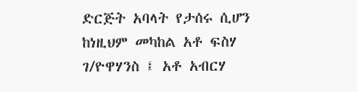ድርጅት አባላት የታሰሩ ሲሆን ከነዚህም መካከል አቶ ፍስሃ ገ/ዮዋሃንስ ፤ አቶ አብርሃ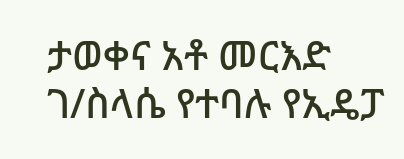ታወቀና አቶ መርእድ ገ/ስላሴ የተባሉ የኢዴፓ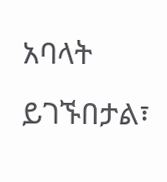አባላት ይገኙበታል፣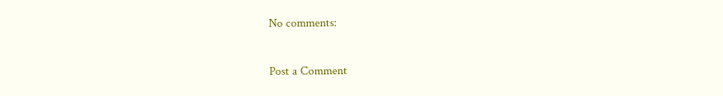No comments:

Post a Comment